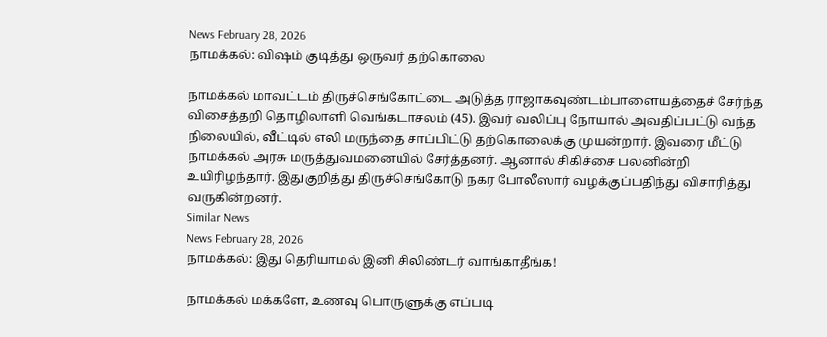News February 28, 2026
நாமக்கல்: விஷம் குடித்து ஒருவர் தற்கொலை

நாமக்கல் மாவட்டம் திருச்செங்கோட்டை அடுத்த ராஜாகவுண்டம்பாளையத்தைச் சேர்ந்த விசைத்தறி தொழிலாளி வெங்கடாசலம் (45). இவர் வலிப்பு நோயால் அவதிப்பட்டு வந்த நிலையில், வீட்டில் எலி மருந்தை சாப்பிட்டு தற்கொலைக்கு முயன்றார். இவரை மீட்டு நாமக்கல் அரசு மருத்துவமனையில் சேர்த்தனர். ஆனால் சிகிச்சை பலனின்றி உயிரிழந்தார். இதுகுறித்து திருச்செங்கோடு நகர போலீஸார் வழக்குப்பதிந்து விசாரித்து வருகின்றனர்.
Similar News
News February 28, 2026
நாமக்கல்: இது தெரியாமல் இனி சிலிண்டர் வாங்காதீங்க!

நாமக்கல் மக்களே, உணவு பொருளுக்கு எப்படி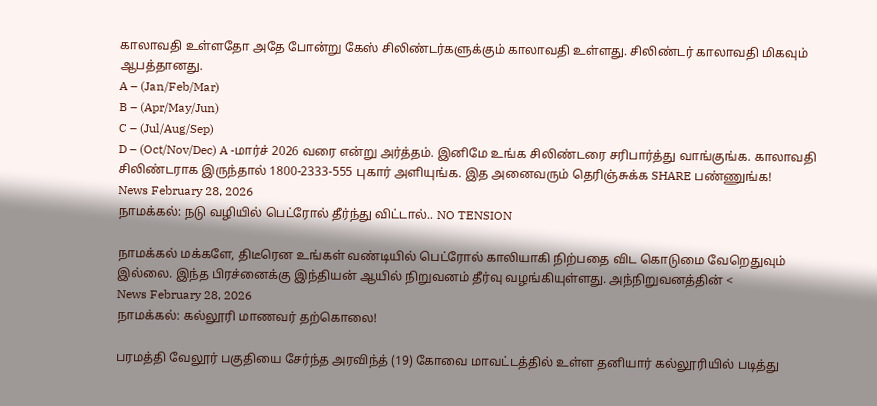காலாவதி உள்ளதோ அதே போன்று கேஸ் சிலிண்டர்களுக்கும் காலாவதி உள்ளது. சிலிண்டர் காலாவதி மிகவும் ஆபத்தானது.
A – (Jan/Feb/Mar)
B – (Apr/May/Jun)
C – (Jul/Aug/Sep)
D – (Oct/Nov/Dec) A -மார்ச் 2026 வரை என்று அர்த்தம். இனிமே உங்க சிலிண்டரை சரிபார்த்து வாங்குங்க. காலாவதி சிலிண்டராக இருந்தால் 1800-2333-555 புகார் அளியுங்க. இத அனைவரும் தெரிஞ்சுக்க SHARE பண்ணுங்க!
News February 28, 2026
நாமக்கல்: நடு வழியில் பெட்ரோல் தீர்ந்து விட்டால்.. NO TENSION

நாமக்கல் மக்களே, திடீரென உங்கள் வண்டியில் பெட்ரோல் காலியாகி நிற்பதை விட கொடுமை வேறெதுவும் இல்லை. இந்த பிரச்னைக்கு இந்தியன் ஆயில் நிறுவனம் தீர்வு வழங்கியுள்ளது. அந்நிறுவனத்தின் <
News February 28, 2026
நாமக்கல்: கல்லூரி மாணவர் தற்கொலை!

பரமத்தி வேலூர் பகுதியை சேர்ந்த அரவிந்த் (19) கோவை மாவட்டத்தில் உள்ள தனியார் கல்லூரியில் படித்து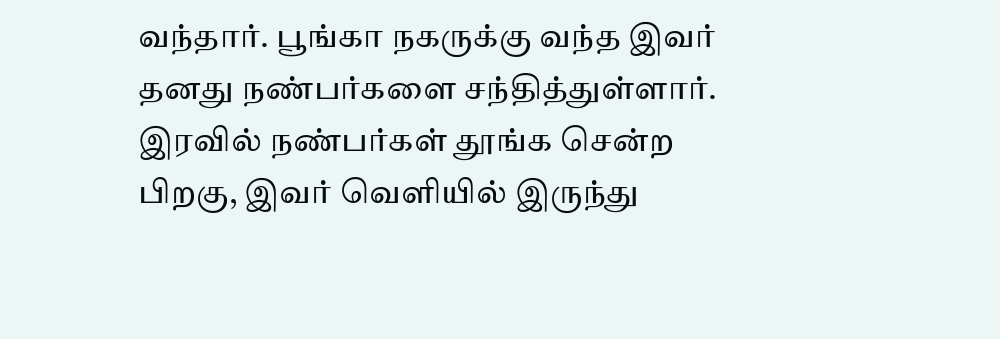வந்தார். பூங்கா நகருக்கு வந்த இவர் தனது நண்பர்களை சந்தித்துள்ளார். இரவில் நண்பர்கள் தூங்க சென்ற பிறகு, இவர் வெளியில் இருந்து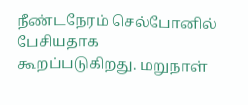நீண்டநேரம் செல்போனில் பேசியதாக கூறப்படுகிறது. மறுநாள்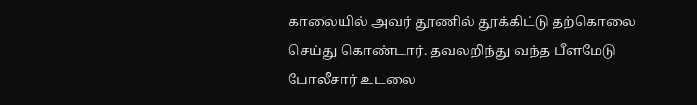காலையில் அவர் தூணில் தூக்கிட்டு தற்கொலை செய்து கொண்டார். தவலறிந்து வந்த பீளமேடு போலீசார் உடலை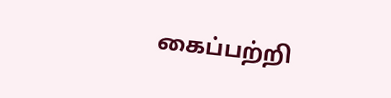கைப்பற்றி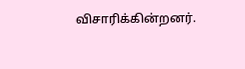விசாரிக்கின்றனர்.